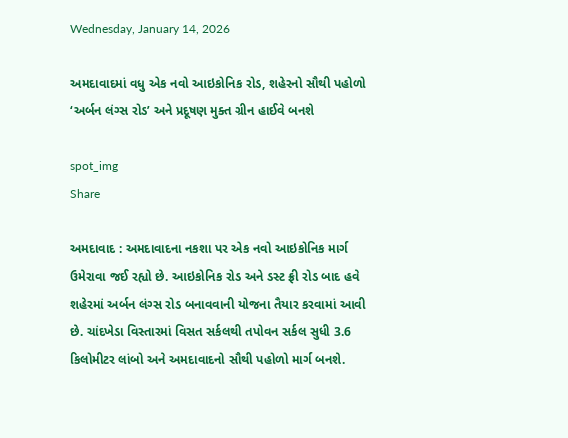Wednesday, January 14, 2026

અમદાવાદમાં વધુ એક નવો આઇકોનિક રોડ, શહેરનો સૌથી પહોળો ‘અર્બન લંગ્સ રોડ’ અને પ્રદૂષણ મુક્ત ગ્રીન હાઈવે બનશે

spot_img
Share

અમદાવાદ : અમદાવાદના નકશા પર એક નવો આઇકોનિક માર્ગ ઉમેરાવા જઈ રહ્યો છે. આઇકોનિક રોડ અને ડસ્ટ ફ્રી રોડ બાદ હવે શહેરમાં અર્બન લંગ્સ રોડ બનાવવાની યોજના તૈયાર કરવામાં આવી છે. ચાંદખેડા વિસ્તારમાં વિસત સર્કલથી તપોવન સર્કલ સુધી 3.6 કિલોમીટર લાંબો અને અમદાવાદનો સૌથી પહોળો માર્ગ બનશે.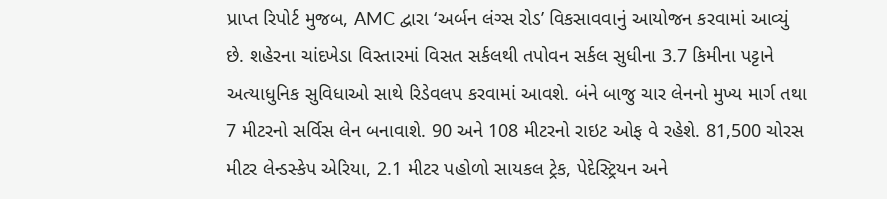પ્રાપ્ત રિપોર્ટ મુજબ, AMC દ્વારા ‘અર્બન લંગ્સ રોડ’ વિકસાવવાનું આયોજન કરવામાં આવ્યું છે. શહેરના ચાંદખેડા વિસ્તારમાં વિસત સર્કલથી તપોવન સર્કલ સુધીના 3.7 કિમીના પટ્ટાને અત્યાધુનિક સુવિધાઓ સાથે રિડેવલપ કરવામાં આવશે. બંને બાજુ ચાર લેનનો મુખ્ય માર્ગ તથા 7 મીટરનો સર્વિસ લેન બનાવાશે. 90 અને 108 મીટરનો રાઇટ ઓફ વે રહેશે. 81,500 ચોરસ મીટર લેન્ડસ્કેપ એરિયા, 2.1 મીટર પહોળો સાયકલ ટ્રેક, પેદેસ્ટ્રિયન અને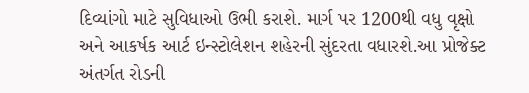દિવ્યાંગો માટે સુવિધાઓ ઉભી કરાશે. માર્ગ પર 1200થી વધુ વૃક્ષો અને આકર્ષક આર્ટ ઇન્સ્ટોલેશન શહેરની સુંદરતા વધારશે.આ પ્રોજેક્ટ અંતર્ગત રોડની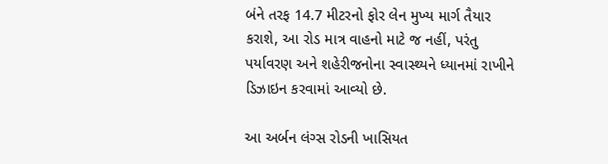બંને તરફ 14.7 મીટરનો ફોર લેન મુખ્ય માર્ગ તૈયાર કરાશે, આ રોડ માત્ર વાહનો માટે જ નહીં, પરંતુ પર્યાવરણ અને શહેરીજનોના સ્વાસ્થ્યને ધ્યાનમાં રાખીને ડિઝાઇન કરવામાં આવ્યો છે.

આ અર્બન લંગ્સ રોડની ખાસિયત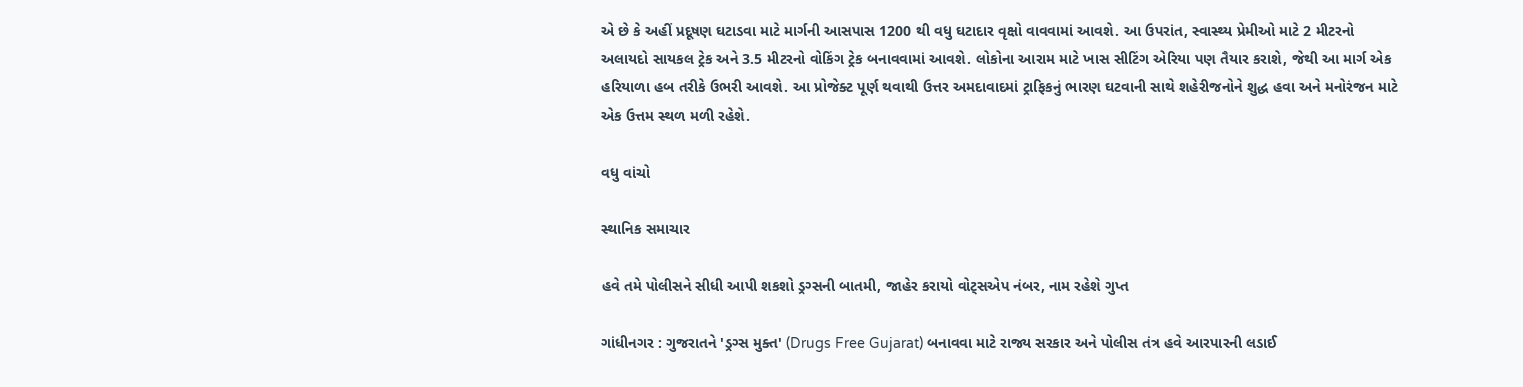એ છે કે અહીં પ્રદૂષણ ઘટાડવા માટે માર્ગની આસપાસ 1200 થી વધુ ઘટાદાર વૃક્ષો વાવવામાં આવશે. આ ઉપરાંત, સ્વાસ્થ્ય પ્રેમીઓ માટે 2 મીટરનો અલાયદો સાયકલ ટ્રેક અને 3.5 મીટરનો વોકિંગ ટ્રેક બનાવવામાં આવશે. લોકોના આરામ માટે ખાસ સીટિંગ એરિયા પણ તૈયાર કરાશે, જેથી આ માર્ગ એક હરિયાળા હબ તરીકે ઉભરી આવશે. આ પ્રોજેક્ટ પૂર્ણ થવાથી ઉત્તર અમદાવાદમાં ટ્રાફિકનું ભારણ ઘટવાની સાથે શહેરીજનોને શુદ્ધ હવા અને મનોરંજન માટે એક ઉત્તમ સ્થળ મળી રહેશે.

વધુ વાંચો

સ્થાનિક સમાચાર

હવે તમે પોલીસને સીધી આપી શકશો ડ્રગ્સની બાતમી, જાહેર કરાયો વોટ્સએપ નંબર, નામ રહેશે ગુપ્ત

ગાંધીનગર : ગુજરાતને 'ડ્રગ્સ મુક્ત' (Drugs Free Gujarat) બનાવવા માટે રાજ્ય સરકાર અને પોલીસ તંત્ર હવે આરપારની લડાઈ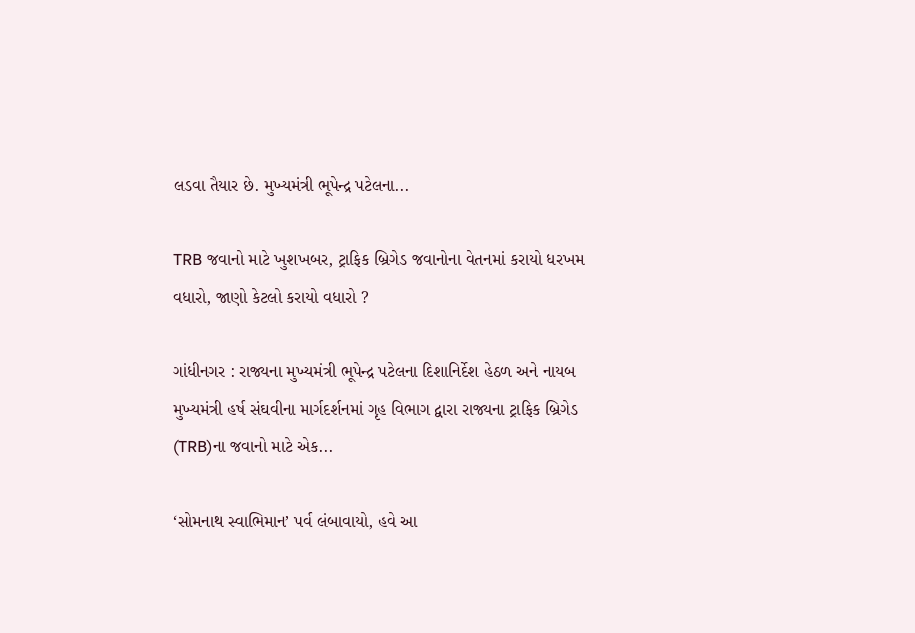લડવા તૈયાર છે. મુખ્યમંત્રી ભૂપેન્દ્ર પટેલના...

TRB જવાનો માટે ખુશખબર, ટ્રાફિક બ્રિગેડ જવાનોના વેતનમાં કરાયો ધરખમ વધારો, જાણો કેટલો કરાયો વધારો ?

ગાંધીનગર : રાજ્યના મુખ્યમંત્રી ભૂપેન્દ્ર પટેલના દિશાનિર્દેશ હેઠળ અને નાયબ મુખ્યમંત્રી હર્ષ સંઘવીના માર્ગદર્શનમાં ગૃહ વિભાગ દ્વારા રાજ્યના ટ્રાફિક બ્રિગેડ (TRB)ના જવાનો માટે એક...

‘સોમનાથ સ્વાભિમાન’ પર્વ લંબાવાયો, હવે આ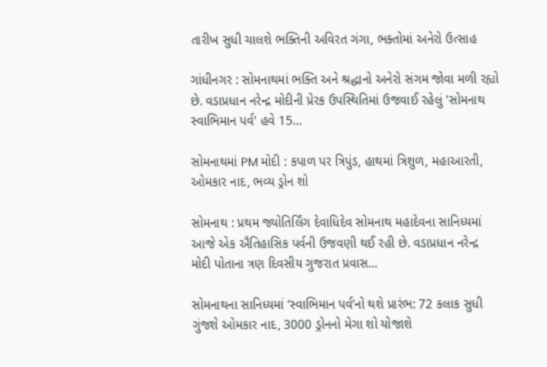તારીખ સુધી ચાલશે ભક્તિની અવિરત ગંગા, ભક્તોમાં અનેરો ઉત્સાહ

ગાંધીનગર : સોમનાથમાં ભક્તિ અને શ્રદ્ધાનો અનેરો સંગમ જોવા મળી રહ્યો છે. વડાપ્રધાન નરેન્દ્ર મોદીની પ્રેરક ઉપસ્થિતિમાં ઉજવાઈ રહેલું 'સોમનાથ સ્વાભિમાન પર્વ' હવે 15...

સોમનાથમાં PM મોદી : કપાળ પર ત્રિપુંડ, હાથમાં ત્રિશુળ, મહાઆરતી, ઓમકાર નાદ, ભવ્ય ડ્રોન શો

સોમનાથ : પ્રથમ જ્યોતિર્લિંગ દેવાધિદેવ સોમનાથ મહાદેવના સાનિધ્યમાં આજે એક ઐતિહાસિક પર્વની ઉજવણી થઈ રહી છે. વડાપ્રધાન નરેન્દ્ર મોદી પોતાના ત્રણ દિવસીય ગુજરાત પ્રવાસ...

સોમનાથના સાનિધ્યમાં ‘સ્વાભિમાન પર્વ’નો થશે પ્રારંભ: 72 કલાક સુધી ગુંજશે ઓમકાર નાદ, 3000 ડ્રોનનો મેગા શો યોજાશે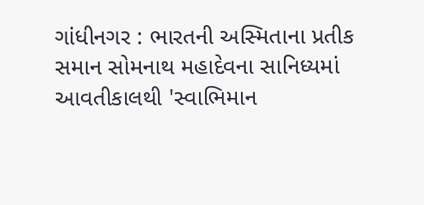ગાંધીનગર : ભારતની અસ્મિતાના પ્રતીક સમાન સોમનાથ મહાદેવના સાનિધ્યમાં આવતીકાલથી 'સ્વાભિમાન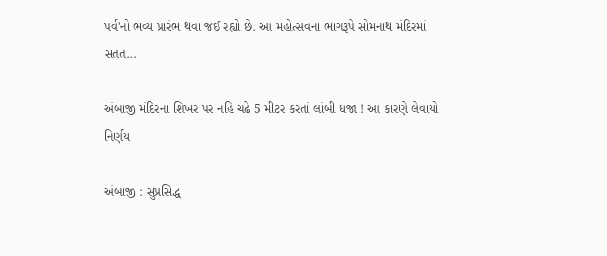પર્વ'નો ભવ્ય પ્રારંભ થવા જઈ રહ્યો છે. આ મહોત્સવના ભાગરૂપે સોમનાથ મંદિરમાં સતત...

અંબાજી મંદિરના શિખર પર નહિ ચઢે 5 મીટર કરતાં લાંબી ધજા ! આ કારણે લેવાયો નિર્ણય

અંબાજી : સુપ્રસિદ્ધ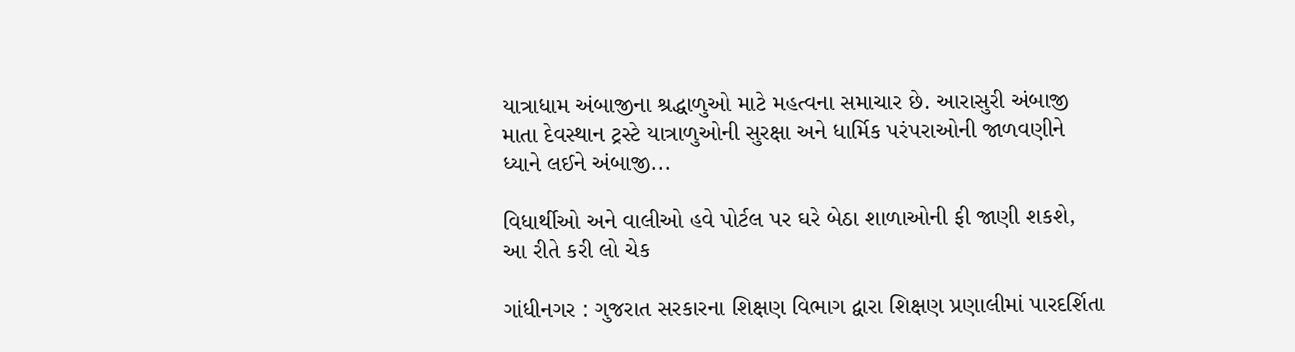યાત્રાધામ અંબાજીના શ્રદ્ધાળુઓ માટે મહત્વના સમાચાર છે. આરાસુરી અંબાજી માતા દેવસ્થાન ટ્રસ્ટે યાત્રાળુઓની સુરક્ષા અને ધાર્મિક પરંપરાઓની જાળવણીને ધ્યાને લઈને અંબાજી...

વિધાર્થીઓ અને વાલીઓ હવે પોર્ટલ પર ઘરે બેઠા શાળાઓની ફી જાણી શકશે, આ રીતે કરી લો ચેક

ગાંધીનગર : ગુજરાત સરકારના શિક્ષણ વિભાગ દ્વારા શિક્ષણ પ્રણાલીમાં પારદર્શિતા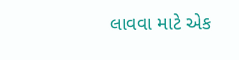લાવવા માટે એક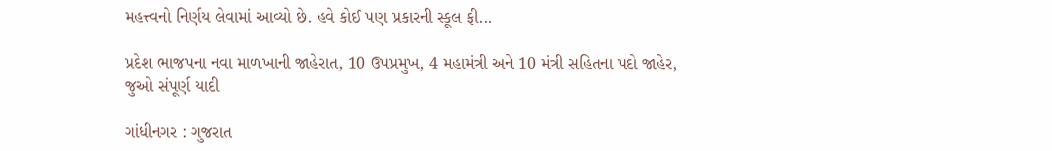મહત્ત્વનો નિર્ણય લેવામાં આવ્યો છે. હવે કોઈ પણ પ્રકારની સ્કૂલ ફી...

પ્રદેશ ભાજપના નવા માળખાની જાહેરાત, 10 ઉપપ્રમુખ, 4 મહામંત્રી અને 10 મંત્રી સહિતના પદો જાહેર, જુઓ સંપૂર્ણ યાદી

ગાંધીનગર : ગુજરાત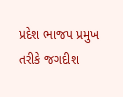પ્રદેશ ભાજપ પ્રમુખ તરીકે જગદીશ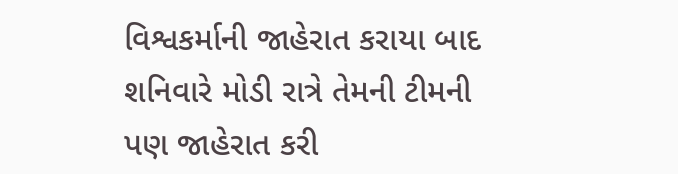વિશ્વકર્માની જાહેરાત કરાયા બાદ શનિવારે મોડી રાત્રે તેમની ટીમની પણ જાહેરાત કરી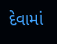દેવામાં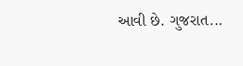આવી છે. ગુજરાત...